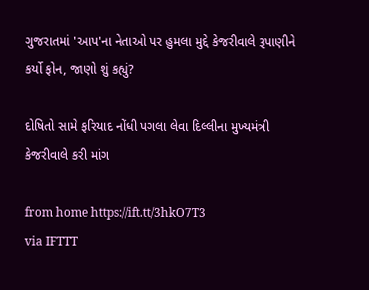ગુજરાતમાં 'આપ'ના નેતાઓ પર હુમલા મુદ્દે કેજરીવાલે રૂપાણીને કર્યો ફોન, જાણો શું કહ્યું?

દોષિતો સામે ફરિયાદ નોંધી પગલા લેવા દિલ્લીના મુખ્યમંત્રી કેજરીવાલે કરી માંગ

from home https://ift.tt/3hkO7T3
via IFTTT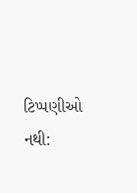ટિપ્પણીઓ નથી: